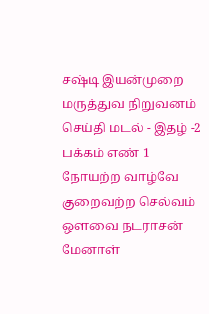சஷ்டி இயன்முறை மருத்துவ நிறுவனம் செய்தி மடல் - இதழ் -2 பக்கம் எண் 1 நோயற்ற வாழ்வே குறைவற்ற செல்வம் ஒளவை நடராசன் மேனாள்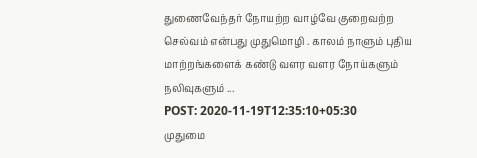துணைவேந்தர் நோயற்ற வாழ்வே குறைவற்ற செல்வம் என்பது முதுமொழி . காலம் நாளும் புதிய மாற்றங்களைக் கண்டு வளர வளர நோய்களும் நலிவுகளும் ...
POST: 2020-11-19T12:35:10+05:30
முதுமை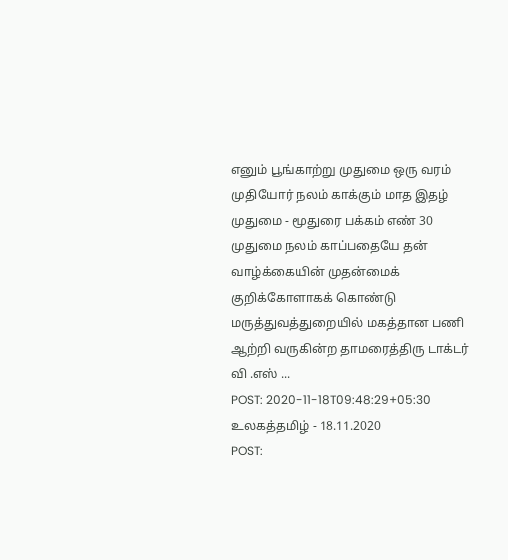எனும் பூங்காற்று முதுமை ஒரு வரம் முதியோர் நலம் காக்கும் மாத இதழ் முதுமை - மூதுரை பக்கம் எண் 30 முதுமை நலம் காப்பதையே தன் வாழ்க்கையின் முதன்மைக் குறிக்கோளாகக் கொண்டு மருத்துவத்துறையில் மகத்தான பணி ஆற்றி வருகின்ற தாமரைத்திரு டாக்டர் வி .எஸ் ...
POST: 2020-11-18T09:48:29+05:30
உலகத்தமிழ் - 18.11.2020
POST: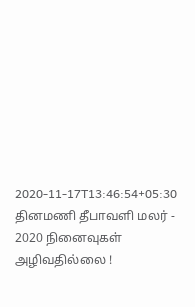2020-11-17T13:46:54+05:30
தினமணி தீபாவளி மலர் - 2020 நினைவுகள் அழிவதில்லை !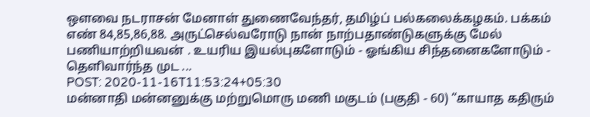ஔவை நடராசன் மேனாள் துணைவேந்தர், தமிழ்ப் பல்கலைக்கழகம். பக்கம் எண் 84,85,86,88. அருட்செல்வரோடு நான் நாற்பதாண்டுகளுக்கு மேல் பணியாற்றியவன் . உயரிய இயல்புகளோடும் - ஓங்கிய சிந்தனைகளோடும் - தெளிவார்ந்த முட ...
POST: 2020-11-16T11:53:24+05:30
மன்னாதி மன்னனுக்கு மற்றுமொரு மணி மகுடம் (பகுதி - 60) “காயாத கதிரும்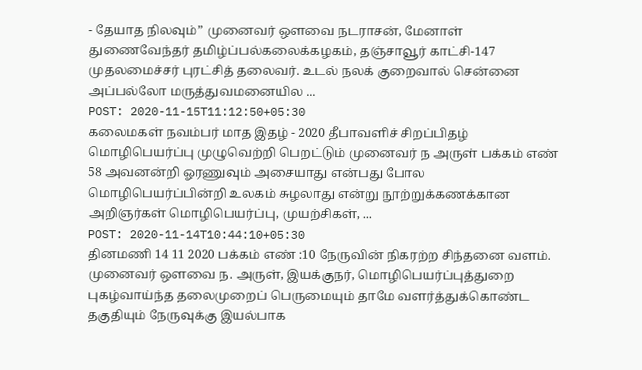- தேயாத நிலவும்” முனைவர் ஔவை நடராசன், மேனாள் துணைவேந்தர் தமிழ்ப்பல்கலைக்கழகம், தஞ்சாவூர் காட்சி-147 முதலமைச்சர் புரட்சித் தலைவர். உடல் நலக் குறைவால் சென்னை அப்பல்லோ மருத்துவமனையில ...
POST: 2020-11-15T11:12:50+05:30
கலைமகள் நவம்பர் மாத இதழ் - 2020 தீபாவளிச் சிறப்பிதழ் மொழிபெயர்ப்பு முழுவெற்றி பெறட்டும் முனைவர் ந அருள் பக்கம் எண் 58 அவனன்றி ஓரணுவும் அசையாது என்பது போல மொழிபெயர்ப்பின்றி உலகம் சுழலாது என்று நூற்றுக்கணக்கான அறிஞர்கள் மொழிபெயர்ப்பு, முயற்சிகள், ...
POST: 2020-11-14T10:44:10+05:30
தினமணி 14 11 2020 பக்கம் எண் :10 நேருவின் நிகரற்ற சிந்தனை வளம். முனைவர் ஔவை ந. அருள், இயக்குநர், மொழிபெயர்ப்புத்துறை புகழ்வாய்ந்த தலைமுறைப் பெருமையும் தாமே வளர்த்துக்கொண்ட தகுதியும் நேருவுக்கு இயல்பாக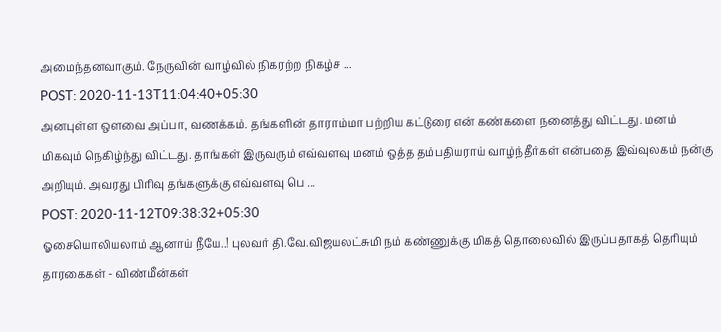அமைந்தனவாகும். நேருவின் வாழ்வில் நிகரற்ற நிகழ்ச ...
POST: 2020-11-13T11:04:40+05:30
அனபுள்ள ஒளவை அப்பா, வணக்கம். தங்களின் தாராம்மா பற்றிய கட்டுரை என் கண்களை நனைத்து விட்டது. மனம் மிகவும் நெகிழ்ந்து விட்டது. தாங்கள் இருவரும் எவ்வளவு மனம் ஒத்த தம்பதியராய் வாழ்ந்தீர்கள் என்பதை இவ்வுலகம் நன்கு அறியும். அவரது பிரிவு தங்களுக்கு எவ்வளவு பெ ...
POST: 2020-11-12T09:38:32+05:30
ஓசையொலியலாம் ஆனாய் நீயே..! புலவர் தி.வே.விஜயலட்சுமி நம் கண்ணுக்கு மிகத் தொலைவில் இருப்பதாகத் தெரியும் தாரகைகள் - விண்மீன்கள்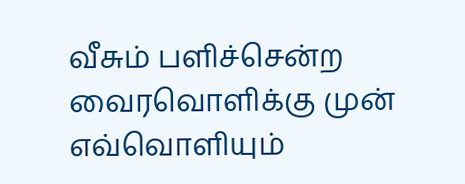வீசும் பளிச்சென்ற வைரவொளிக்கு முன் எவ்வொளியும்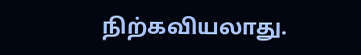நிற்கவியலாது.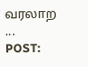வரலாற ...
POST: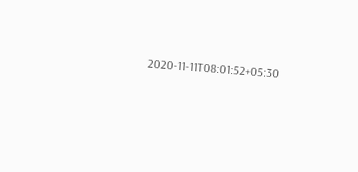2020-11-11T08:01:52+05:30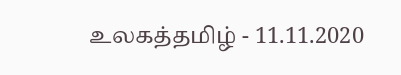உலகத்தமிழ் - 11.11.2020